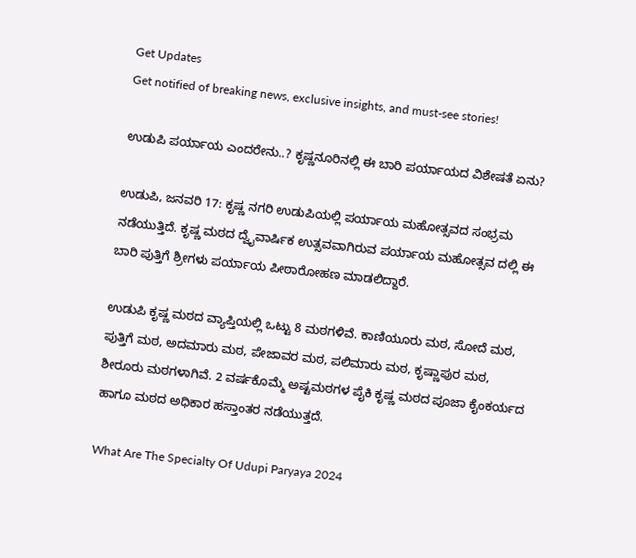Get Updates
Get notified of breaking news, exclusive insights, and must-see stories!

ಉಡುಪಿ ಪರ್ಯಾಯ ಎಂದರೇನು..? ಕೃಷ್ಣನೂರಿನಲ್ಲಿ ಈ ಬಾರಿ ಪರ್ಯಾಯದ ವಿಶೇಷತೆ ಏನು?

ಉಡುಪಿ, ಜನವರಿ 17: ಕೃಷ್ಣ ನಗರಿ ಉಡುಪಿಯಲ್ಲಿ ಪರ್ಯಾಯ ಮಹೋತ್ಸವದ ಸಂಭ್ರಮ ನಡೆಯುತ್ತಿದೆ. ಕೃಷ್ಣ ಮಠದ ದ್ವೈವಾರ್ಷಿಕ ಉತ್ಸವವಾಗಿರುವ ಪರ್ಯಾಯ ಮಹೋತ್ಸವ ದಲ್ಲಿ ಈ ಬಾರಿ ಪುತ್ತಿಗೆ ಶ್ರೀಗಳು ಪರ್ಯಾಯ ಪೀಠಾರೋಹಣ ಮಾಡಲಿದ್ದಾರೆ.

ಉಡುಪಿ ಕೃಷ್ಣ ಮಠದ ವ್ಯಾಪ್ತಿಯಲ್ಲಿ ಒಟ್ಟು 8 ಮಠಗಳಿವೆ. ಕಾಣಿಯೂರು ಮಠ, ಸೋದೆ ಮಠ, ಪುತ್ತಿಗೆ ಮಠ, ಅದಮಾರು ಮಠ, ಪೇಜಾವರ ಮಠ, ಪಲಿಮಾರು ಮಠ, ಕೃಷ್ಣಾಪುರ ಮಠ, ಶೀರೂರು ಮಠಗಳಾಗಿವೆ. 2 ವರ್ಷಕೊಮ್ಮೆ ಅಷ್ಟಮಠಗಳ ಪೈಕಿ ಕೃಷ್ಣ ಮಠದ ಪೂಜಾ ಕೈಂಕರ್ಯದ ಹಾಗೂ ಮಠದ ಅಧಿಕಾರ ಹಸ್ತಾಂತರ ನಡೆಯುತ್ತದೆ.

What Are The Specialty Of Udupi Paryaya 2024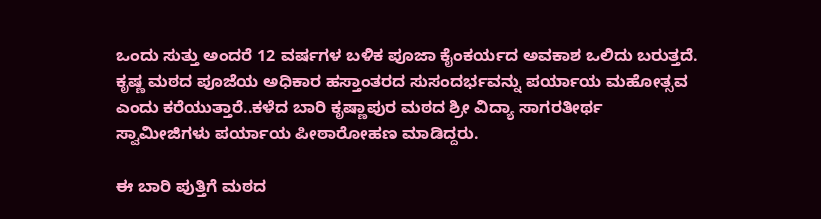ಒಂದು ಸುತ್ತು ಅಂದರೆ 12 ವರ್ಷಗಳ ಬಳಿಕ ಪೂಜಾ ಕೈಂಕರ್ಯದ ಅವಕಾಶ ಒಲಿದು ಬರುತ್ತದೆ. ಕೃಷ್ಣ ಮಠದ ಪೂಜೆಯ ಅಧಿಕಾರ ಹಸ್ತಾಂತರದ ಸುಸಂದರ್ಭವನ್ನು ಪರ್ಯಾಯ ಮಹೋತ್ಸವ ಎಂದು ಕರೆಯುತ್ತಾರೆ..ಕಳೆದ ಬಾರಿ ಕೃಷ್ಣಾಪುರ ಮಠದ ಶ್ರೀ ವಿದ್ಯಾ ಸಾಗರತೀರ್ಥ ಸ್ವಾಮೀಜಿಗಳು ಪರ್ಯಾಯ ಪೀಠಾರೋಹಣ ಮಾಡಿದ್ದರು.

ಈ ಬಾರಿ ಪುತ್ತಿಗೆ ಮಠದ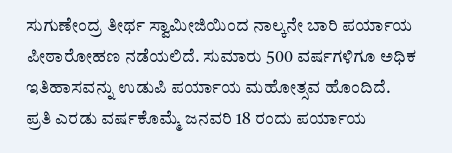ಸುಗುಣೇಂದ್ರ ತೀರ್ಥ ಸ್ವಾಮೀಜಿಯಿಂದ ನಾಲ್ಕನೇ ಬಾರಿ ಪರ್ಯಾಯ ಪೀಠಾರೋಹಣ ನಡೆಯಲಿದೆ. ಸುಮಾರು 500 ವರ್ಷಗಳಿಗೂ ಅಧಿಕ ಇತಿಹಾಸವನ್ನು ಉಡುಪಿ ಪರ್ಯಾಯ ಮಹೋತ್ಸವ ಹೊಂದಿದೆ. ಪ್ರತಿ ಎರಡು ವರ್ಷಕೊಮ್ಮೆ ಜನವರಿ 18 ರಂದು ಪರ್ಯಾಯ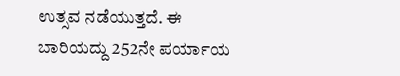ಉತ್ಸವ ನಡೆಯುತ್ತದೆ. ಈ ಬಾರಿಯದ್ದು 252ನೇ ಪರ್ಯಾಯ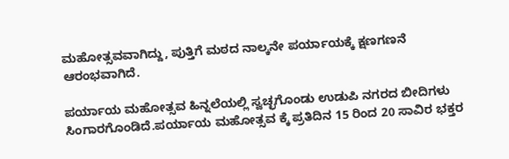ಮಹೋತ್ಸವವಾಗಿದ್ದು, ಪುತ್ತಿಗೆ ಮಠದ ನಾಲ್ಕನೇ ಪರ್ಯಾಯಕ್ಕೆ ಕ್ಷಣಗಣನೆ ಆರಂಭವಾಗಿದೆ.

ಪರ್ಯಾಯ ಮಹೋತ್ಸವ ಹಿನ್ನಲೆಯಲ್ಲಿ ಸ್ವಚ್ಛಗೊಂಡು ಉಡುಪಿ ನಗರದ ಬೀದಿಗಳು ಸಿಂಗಾರಗೊಂಡಿದೆ.ಪರ್ಯಾಯ ಮಹೋತ್ಸವ ಕ್ಕೆ ಪ್ರತಿದಿನ 15 ರಿಂದ 20 ಸಾವಿರ ಭಕ್ತರ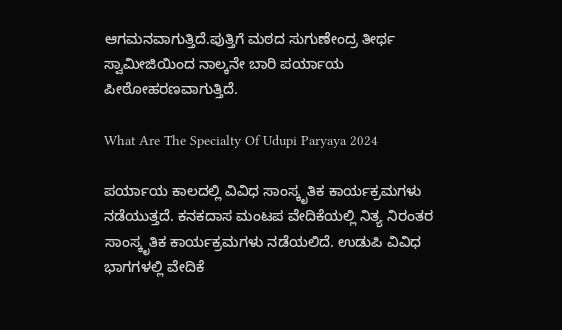ಆಗಮನವಾಗುತ್ತಿದೆ.ಪುತ್ತಿಗೆ ಮಠದ ಸುಗುಣೇಂದ್ರ ತೀರ್ಥ ಸ್ವಾಮೀಜಿಯಿಂದ ನಾಲ್ಕನೇ ಬಾರಿ ಪರ್ಯಾಯ ಪೀಠೋಹರಣವಾಗುತ್ತಿದೆ.

What Are The Specialty Of Udupi Paryaya 2024

ಪರ್ಯಾಯ ಕಾಲದಲ್ಲಿ ವಿವಿಧ ಸಾಂಸ್ಕೃತಿಕ ಕಾರ್ಯಕ್ರಮಗಳು ನಡೆಯುತ್ತದೆ. ಕನಕದಾಸ ಮಂಟಪ ವೇದಿಕೆಯಲ್ಲಿ ನಿತ್ಯ ನಿರಂತರ ಸಾಂಸ್ಕೃತಿಕ ಕಾರ್ಯಕ್ರಮಗಳು ನಡೆಯಲಿದೆ. ಉಡುಪಿ ವಿವಿಧ ಭಾಗಗಳಲ್ಲಿ ವೇದಿಕೆ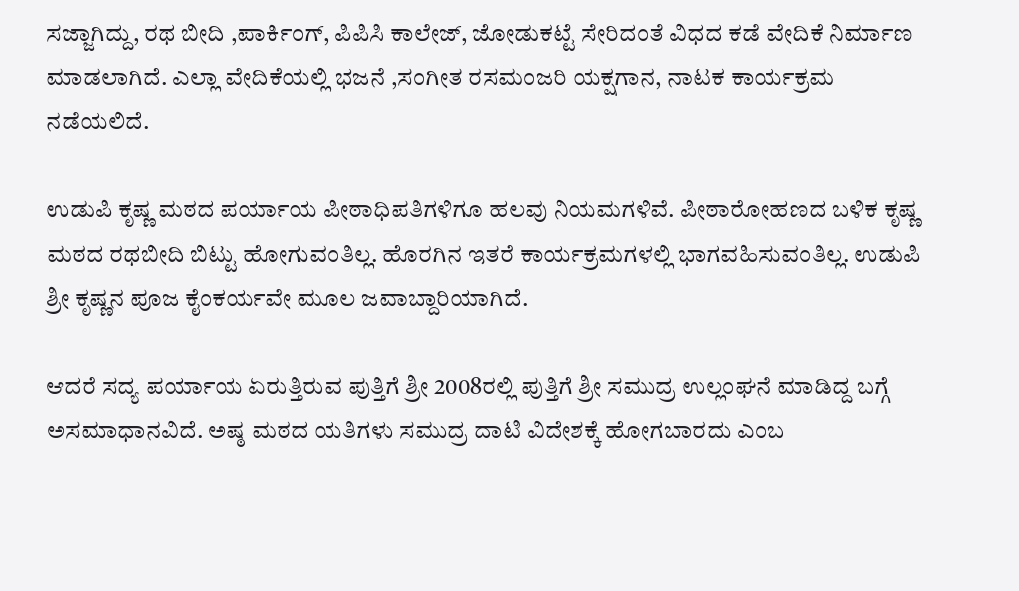ಸಜ್ಜಾಗಿದ್ದು, ರಥ ಬೀದಿ ,ಪಾರ್ಕಿಂಗ್, ಪಿಪಿಸಿ ಕಾಲೇಜ್, ಜೋಡುಕಟ್ಟೆ ಸೇರಿದಂತೆ ವಿಧದ ಕಡೆ ವೇದಿಕೆ ನಿರ್ಮಾಣ ಮಾಡಲಾಗಿದೆ. ಎಲ್ಲಾ ವೇದಿಕೆಯಲ್ಲಿ ಭಜನೆ ,ಸಂಗೀತ ರಸಮಂಜರಿ ಯಕ್ಷಗಾನ, ನಾಟಕ ಕಾರ್ಯಕ್ರಮ ನಡೆಯಲಿದೆ.

ಉಡುಪಿ ಕೃಷ್ಣ ಮಠದ ಪರ್ಯಾಯ ಪೀಠಾಧಿಪತಿಗಳಿಗೂ ಹಲವು ನಿಯಮಗಳಿವೆ. ಪೀಠಾರೋಹಣದ ಬಳಿಕ ಕೃಷ್ಣ ಮಠದ ರಥಬೀದಿ ಬಿಟ್ಟು ಹೋಗುವಂತಿಲ್ಲ. ಹೊರಗಿನ ಇತರೆ ಕಾರ್ಯಕ್ರಮಗಳಲ್ಲಿ ಭಾಗವಹಿಸುವಂತಿಲ್ಲ. ಉಡುಪಿ ಶ್ರೀ ಕೃಷ್ಣನ ಪೂಜ ಕೈಂಕರ್ಯವೇ ಮೂಲ ಜವಾಬ್ದಾರಿಯಾಗಿದೆ.

ಆದರೆ ಸದ್ಯ ಪರ್ಯಾಯ ಏರುತ್ತಿರುವ ಪುತ್ತಿಗೆ ಶ್ರೀ 2008ರಲ್ಲಿ ಪುತ್ತಿಗೆ ಶ್ರೀ ಸಮುದ್ರ ಉಲ್ಲಂಘನೆ ಮಾಡಿದ್ದ ಬಗ್ಗೆ ಅಸಮಾಧಾನವಿದೆ. ಅಷ್ಠ ಮಠದ ಯತಿಗಳು ಸಮುದ್ರ ದಾಟಿ ವಿದೇಶಕ್ಕೆ ಹೋಗಬಾರದು ಎಂಬ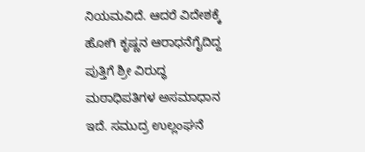ನಿಯಮವಿದೆ. ಆದರೆ ವಿದೇಶಕ್ಕೆ ಹೋಗಿ ಕೃಷ್ಣನ ಆರಾಧನೆಗೈದಿದ್ದ ಪುತ್ತಿಗೆ ಶ್ರೀ ವಿರುದ್ಧ ಮಠಾಧಿಪತಿಗಳ ಅಸಮಾಧಾನ ಇದೆ. ಸಮುದ್ರ ಉಲ್ಲಂಘನೆ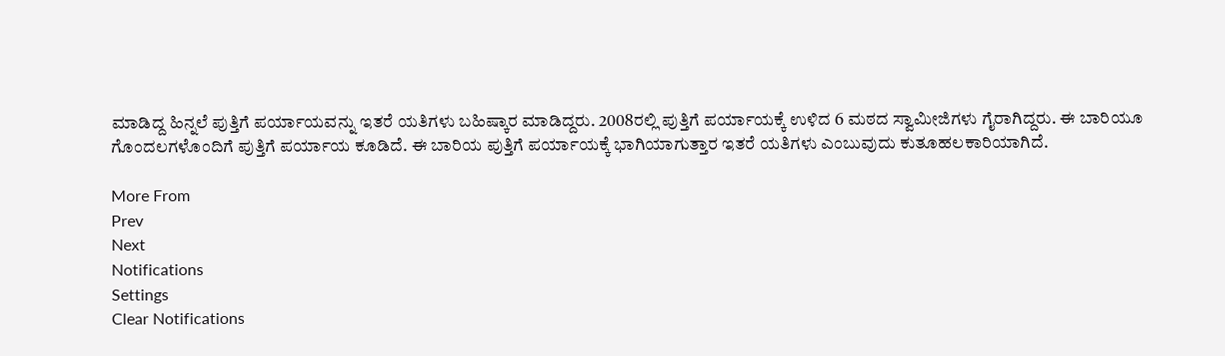ಮಾಡಿದ್ದ ಹಿನ್ನಲೆ ಪುತ್ತಿಗೆ ಪರ್ಯಾಯವನ್ನು ಇತರೆ ಯತಿಗಳು ಬಹಿಷ್ಕಾರ ಮಾಡಿದ್ದರು. 2008ರಲ್ಲಿ ಪುತ್ತಿಗೆ ಪರ್ಯಾಯಕ್ಕೆ ಉಳಿದ 6 ಮಠದ ಸ್ವಾಮೀಜಿಗಳು ಗೈರಾಗಿದ್ದರು. ಈ ಬಾರಿಯೂ ಗೊಂದಲಗಳೊಂದಿಗೆ ಪುತ್ತಿಗೆ ಪರ್ಯಾಯ ಕೂಡಿದೆ‌. ಈ ಬಾರಿಯ ಪುತ್ತಿಗೆ ಪರ್ಯಾಯಕ್ಕೆ ಭಾಗಿಯಾಗುತ್ತಾರ ಇತರೆ ಯತಿಗಳು ಎಂಬುವುದು ಕುತೂಹಲಕಾರಿಯಾಗಿದೆ.

More From
Prev
Next
Notifications
Settings
Clear Notifications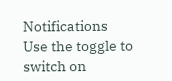Notifications
Use the toggle to switch on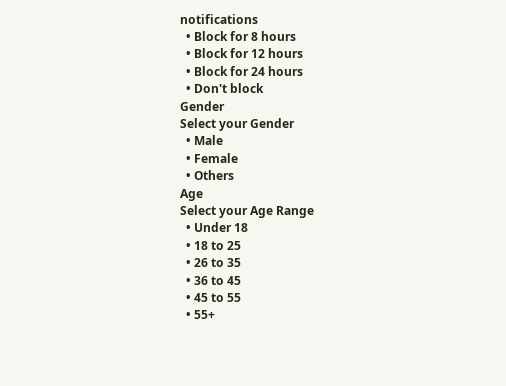notifications
  • Block for 8 hours
  • Block for 12 hours
  • Block for 24 hours
  • Don't block
Gender
Select your Gender
  • Male
  • Female
  • Others
Age
Select your Age Range
  • Under 18
  • 18 to 25
  • 26 to 35
  • 36 to 45
  • 45 to 55
  • 55+